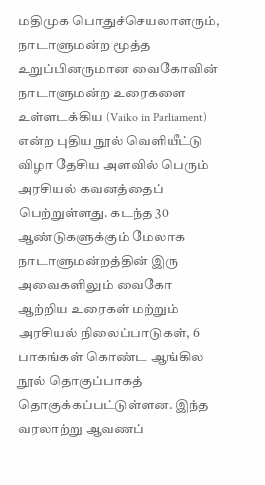மதிமுக பொதுச்செயலாளரும், நாடாளுமன்ற மூத்த உறுப்பினருமான வைகோவின் நாடாளுமன்ற உரைகளை உள்ளடக்கிய (Vaiko in Parliament) என்ற புதிய நூல் வெளியீட்டு விழா தேசிய அளவில் பெரும் அரசியல் கவனத்தைப் பெற்றுள்ளது. கடந்த 30 ஆண்டுகளுக்கும் மேலாக நாடாளுமன்றத்தின் இரு அவைகளிலும் வைகோ ஆற்றிய உரைகள் மற்றும் அரசியல் நிலைப்பாடுகள், 6 பாகங்கள் கொண்ட ஆங்கில நூல் தொகுப்பாகத் தொகுக்கப்பட்டுள்ளன. இந்த வரலாற்று ஆவணப்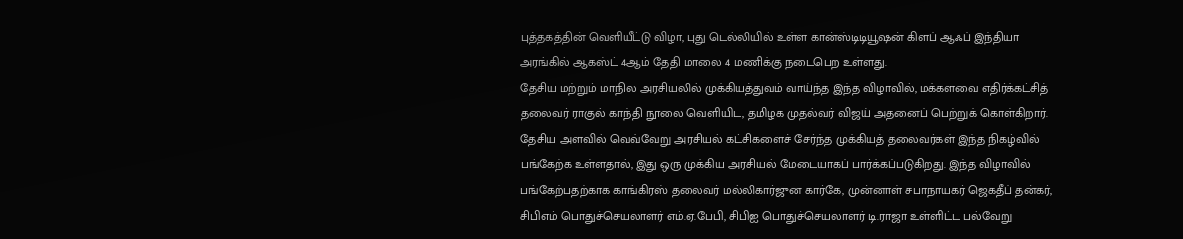புத்தகத்தின் வெளியீட்டு விழா, புது டெல்லியில் உள்ள கான்ஸ்டிடியூஷன் கிளப் ஆஃப் இந்தியா அரங்கில் ஆகஸ்ட் 4ஆம் தேதி மாலை 4 மணிக்கு நடைபெற உள்ளது.
தேசிய மற்றும் மாநில அரசியலில் முக்கியத்துவம் வாய்ந்த இந்த விழாவில், மக்களவை எதிர்க்கட்சித் தலைவர் ராகுல் காந்தி நூலை வெளியிட, தமிழக முதல்வர் விஜய் அதனைப் பெற்றுக் கொள்கிறார். தேசிய அளவில் வெவ்வேறு அரசியல் கட்சிகளைச் சேர்ந்த முக்கியத் தலைவர்கள் இந்த நிகழ்வில் பங்கேற்க உள்ளதால், இது ஒரு முக்கிய அரசியல் மேடையாகப் பார்க்கப்படுகிறது. இந்த விழாவில் பங்கேற்பதற்காக காங்கிரஸ் தலைவர் மல்லிகார்ஜுன கார்கே, முன்னாள் சபாநாயகர் ஜெகதீப் தன்கர், சிபிஎம் பொதுச்செயலாளர் எம்.ஏ.பேபி, சிபிஐ பொதுச்செயலாளர் டி.ராஜா உள்ளிட்ட பல்வேறு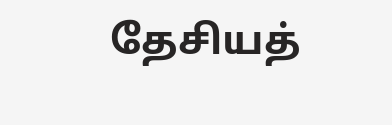தேசியத்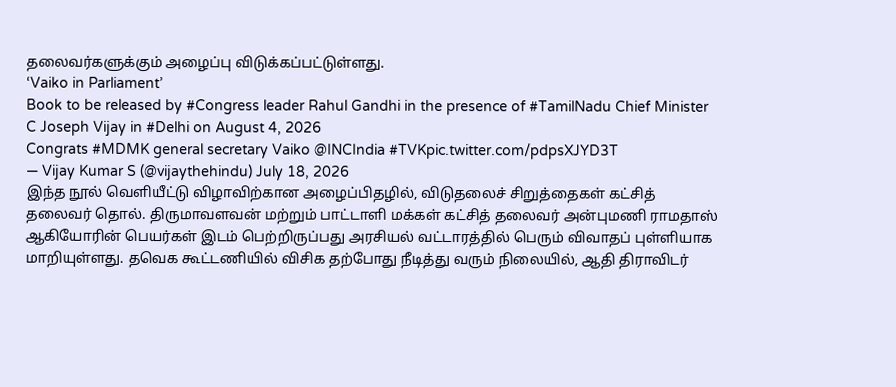தலைவர்களுக்கும் அழைப்பு விடுக்கப்பட்டுள்ளது.
‘Vaiko in Parliament’
Book to be released by #Congress leader Rahul Gandhi in the presence of #TamilNadu Chief Minister C Joseph Vijay in #Delhi on August 4, 2026
Congrats #MDMK general secretary Vaiko @INCIndia #TVKpic.twitter.com/pdpsXJYD3T
— Vijay Kumar S (@vijaythehindu) July 18, 2026
இந்த நூல் வெளியீட்டு விழாவிற்கான அழைப்பிதழில், விடுதலைச் சிறுத்தைகள் கட்சித் தலைவர் தொல். திருமாவளவன் மற்றும் பாட்டாளி மக்கள் கட்சித் தலைவர் அன்புமணி ராமதாஸ் ஆகியோரின் பெயர்கள் இடம் பெற்றிருப்பது அரசியல் வட்டாரத்தில் பெரும் விவாதப் புள்ளியாக மாறியுள்ளது. தவெக கூட்டணியில் விசிக தற்போது நீடித்து வரும் நிலையில், ஆதி திராவிடர்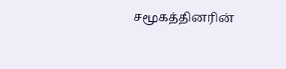சமூகத்தினரின்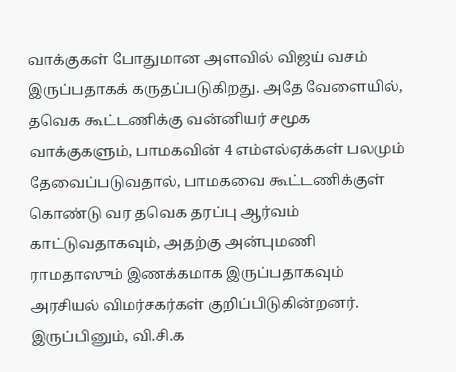வாக்குகள் போதுமான அளவில் விஜய் வசம் இருப்பதாகக் கருதப்படுகிறது. அதே வேளையில், தவெக கூட்டணிக்கு வன்னியர் சமூக வாக்குகளும், பாமகவின் 4 எம்எல்ஏக்கள் பலமும் தேவைப்படுவதால், பாமகவை கூட்டணிக்குள் கொண்டு வர தவெக தரப்பு ஆர்வம் காட்டுவதாகவும், அதற்கு அன்புமணி ராமதாஸும் இணக்கமாக இருப்பதாகவும் அரசியல் விமர்சகர்கள் குறிப்பிடுகின்றனர்.
இருப்பினும், வி.சி.க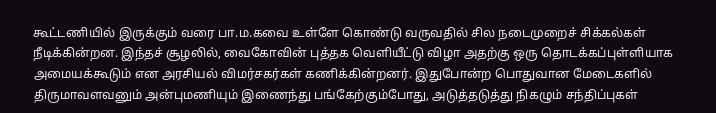கூட்டணியில் இருக்கும் வரை பா.ம.கவை உள்ளே கொண்டு வருவதில் சில நடைமுறைச் சிக்கல்கள் நீடிக்கின்றன. இந்தச் சூழலில், வைகோவின் புத்தக வெளியீட்டு விழா அதற்கு ஒரு தொடக்கப்புள்ளியாக அமையக்கூடும் என அரசியல் விமர்சகர்கள் கணிக்கின்றனர். இதுபோன்ற பொதுவான மேடைகளில் திருமாவளவனும் அன்புமணியும் இணைந்து பங்கேற்கும்போது, அடுத்தடுத்து நிகழும் சந்திப்புகள்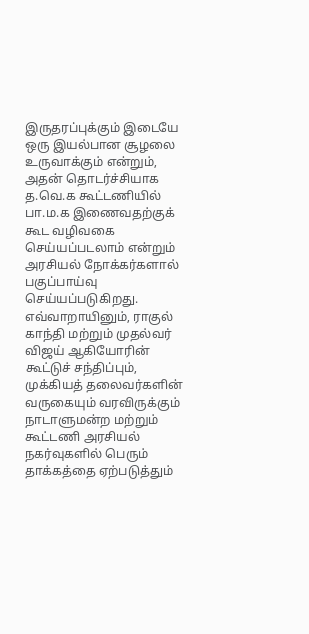இருதரப்புக்கும் இடையே ஒரு இயல்பான சூழலை உருவாக்கும் என்றும், அதன் தொடர்ச்சியாக த.வெ.க கூட்டணியில் பா.ம.க இணைவதற்குக் கூட வழிவகை செய்யப்படலாம் என்றும் அரசியல் நோக்கர்களால் பகுப்பாய்வு செய்யப்படுகிறது. எவ்வாறாயினும், ராகுல் காந்தி மற்றும் முதல்வர் விஜய் ஆகியோரின் கூட்டுச் சந்திப்பும், முக்கியத் தலைவர்களின் வருகையும் வரவிருக்கும் நாடாளுமன்ற மற்றும் கூட்டணி அரசியல் நகர்வுகளில் பெரும் தாக்கத்தை ஏற்படுத்தும்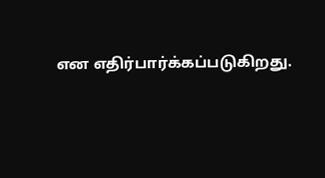என எதிர்பார்க்கப்படுகிறது.